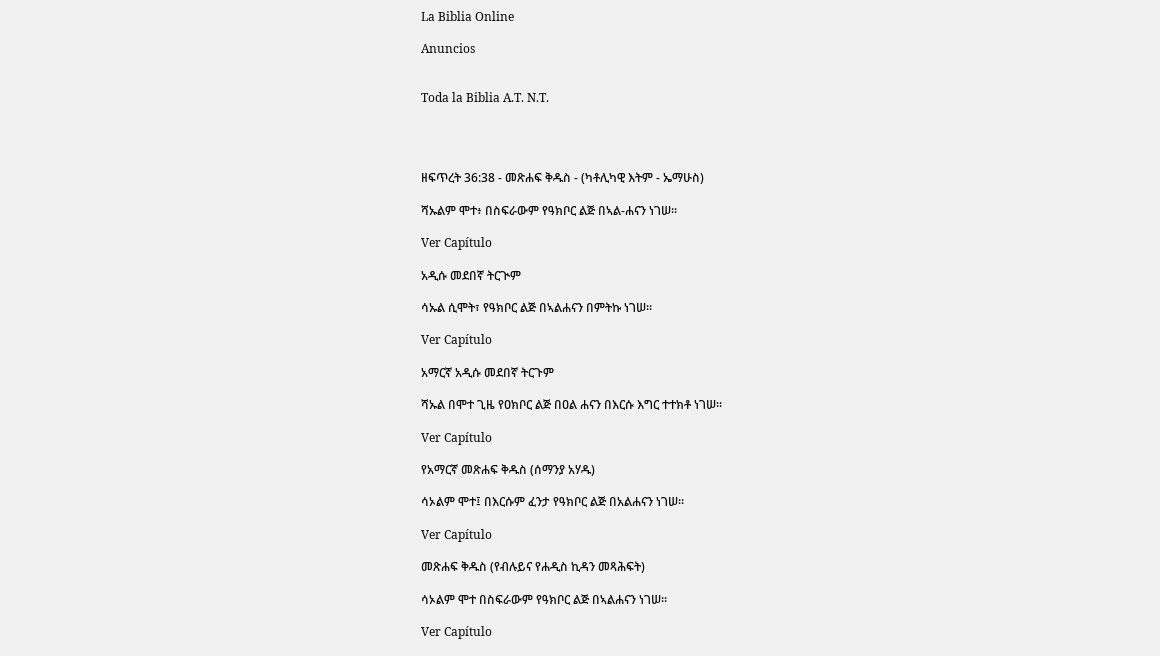La Biblia Online

Anuncios


Toda la Biblia A.T. N.T.




ዘፍጥረት 36:38 - መጽሐፍ ቅዱስ - (ካቶሊካዊ እትም - ኤማሁስ)

ሻኡልም ሞተ፥ በስፍራውም የዓክቦር ልጅ በኣል-ሐናን ነገሠ።

Ver Capítulo

አዲሱ መደበኛ ትርጒም

ሳኡል ሲሞት፣ የዓክቦር ልጅ በኣልሐናን በምትኩ ነገሠ።

Ver Capítulo

አማርኛ አዲሱ መደበኛ ትርጉም

ሻኡል በሞተ ጊዜ የዐክቦር ልጅ በዐል ሐናን በእርሱ እግር ተተክቶ ነገሠ።

Ver Capítulo

የአማርኛ መጽሐፍ ቅዱስ (ሰማንያ አሃዱ)

ሳኦልም ሞተ፤ በእርሱም ፈንታ የዓክቦር ልጅ በአልሐናን ነገሠ።

Ver Capítulo

መጽሐፍ ቅዱስ (የብሉይና የሐዲስ ኪዳን መጻሕፍት)

ሳኦልም ሞተ በስፍራውም የዓክቦር ልጅ በኣልሐናን ነገሠ።

Ver Capítulo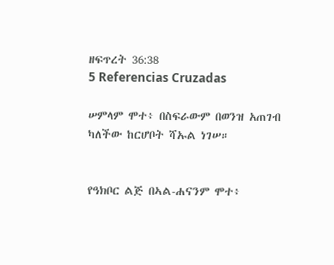ዘፍጥረት 36:38
5 Referencias Cruzadas

ሠምላም ሞተ፥ በስፍራውም በወንዝ አጠገብ ካለችው ከርሆቦት ሻኡል ነገሠ።


የዓክቦር ልጅ በኣል-ሐናንም ሞተ፥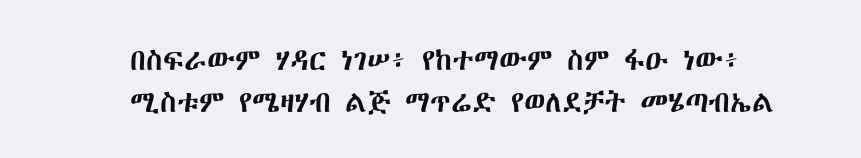በስፍራውም ሃዳር ነገሠ፥ የከተማውም ስም ፋዑ ነው፥ ሚስቱም የሜዛሃብ ልጅ ማጥሬድ የወለደቻት መሄጣብኤል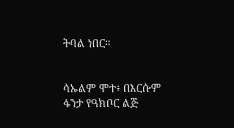ትባል ነበር።


ሳኡልም ሞተ፥ በእርሱም ፋንታ የዓክቦር ልጅ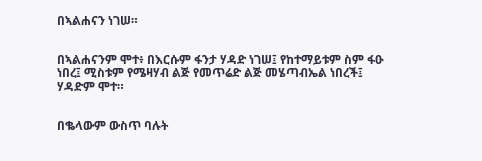በኣልሐናን ነገሠ።


በኣልሐናንም ሞተ፥ በእርሱም ፋንታ ሃዳድ ነገሠ፤ የከተማይቱም ስም ፋዑ ነበረ፤ ሚስቱም የሜዛሃብ ልጅ የመጥሬድ ልጅ መሄጣብኤል ነበረች፤ ሃዳድም ሞተ።


በቈላውም ውስጥ ባሉት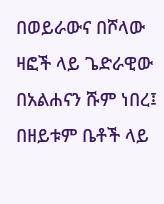በወይራውና በሾላው ዛፎች ላይ ጌድራዊው በአልሐናን ሹም ነበረ፤ በዘይቱም ቤቶች ላይ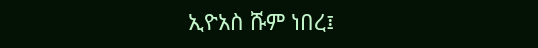ኢዮአስ ሹም ነበረ፤